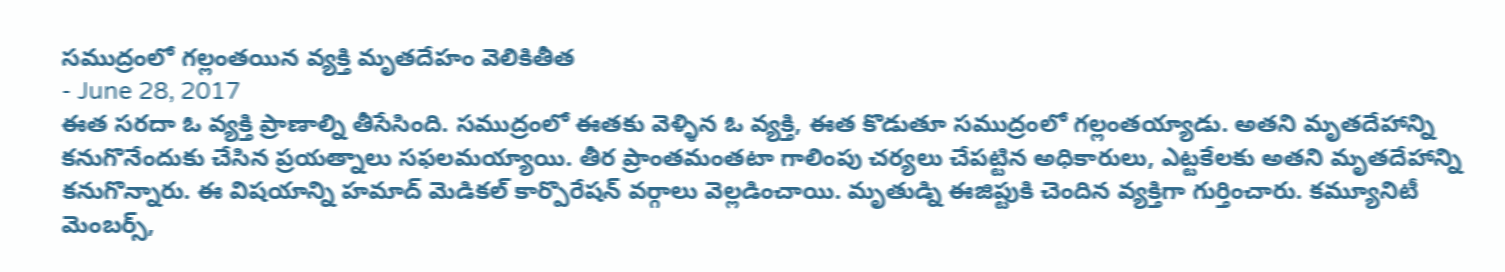సముద్రంలో గల్లంతయిన వ్యక్తి మృతదేహం వెలికితీత
- June 28, 2017
ఈత సరదా ఓ వ్యక్తి ప్రాణాల్ని తీసేసింది. సముద్రంలో ఈతకు వెళ్ళిన ఓ వ్యక్తి, ఈత కొడుతూ సముద్రంలో గల్లంతయ్యాడు. అతని మృతదేహాన్ని కనుగొనేందుకు చేసిన ప్రయత్నాలు సఫలమయ్యాయి. తీర ప్రాంతమంతటా గాలింపు చర్యలు చేపట్టిన అధికారులు, ఎట్టకేలకు అతని మృతదేహాన్ని కనుగొన్నారు. ఈ విషయాన్ని హమాద్ మెడికల్ కార్పొరేషన్ వర్గాలు వెల్లడించాయి. మృతుడ్ని ఈజిప్టుకి చెందిన వ్యక్తిగా గుర్తించారు. కమ్యూనిటీ మెంబర్స్,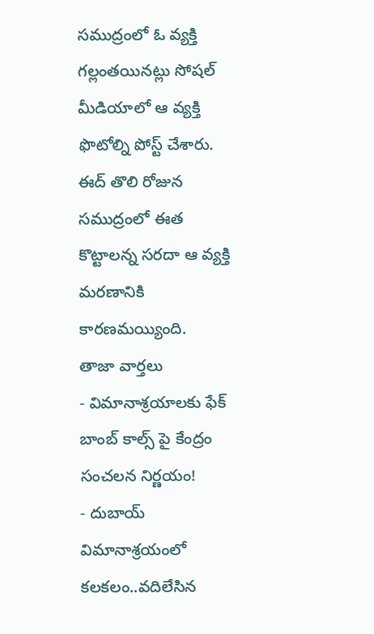సముద్రంలో ఓ వ్యక్తి గల్లంతయినట్లు సోషల్ మీడియాలో ఆ వ్యక్తి ఫొటోల్ని పోస్ట్ చేశారు. ఈద్ తొలి రోజున సముద్రంలో ఈత కొట్టాలన్న సరదా ఆ వ్యక్తి మరణానికి కారణమయ్యింది.
తాజా వార్తలు
- విమానాశ్రయాలకు ఫేక్ బాంబ్ కాల్స్ పై కేంద్రం సంచలన నిర్ణయం!
- దుబాయ్ విమానాశ్రయంలో కలకలం..వదిలేసిన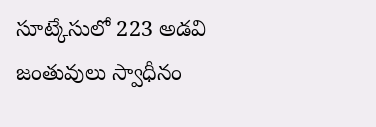సూట్కేసులో 223 అడవి జంతువులు స్వాధీనం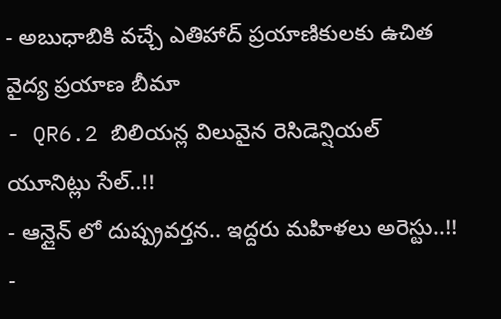- అబుధాబికి వచ్చే ఎతిహాద్ ప్రయాణికులకు ఉచిత వైద్య ప్రయాణ బీమా
- QR6.2 బిలియన్ల విలువైన రెసిడెన్షియల్ యూనిట్లు సేల్..!!
- ఆన్లైన్ లో దుష్ప్రవర్తన.. ఇద్దరు మహిళలు అరెస్టు..!!
-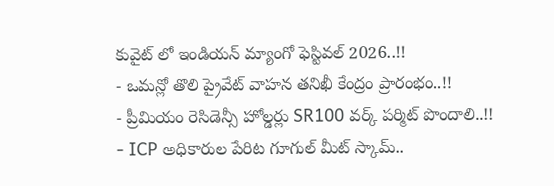కువైట్ లో ఇండియన్ మ్యాంగో ఫెస్టివల్ 2026..!!
- ఒమన్లో తొలి ప్రైవేట్ వాహన తనిఖీ కేంద్రం ప్రారంభం..!!
- ప్రీమియం రెసిడెన్సీ హోల్డర్లు SR100 వర్క్ పర్మిట్ పొందాలి..!!
- ICP అధికారుల పేరిట గూగుల్ మీట్ స్కామ్..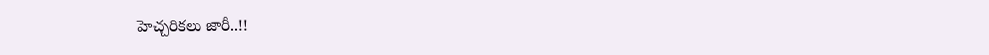హెచ్చరికలు జారీ..!!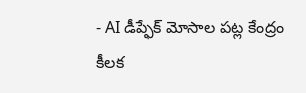- AI డీప్ఫేక్ మోసాల పట్ల కేంద్రం కీలక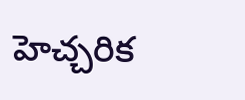హెచ్చరిక